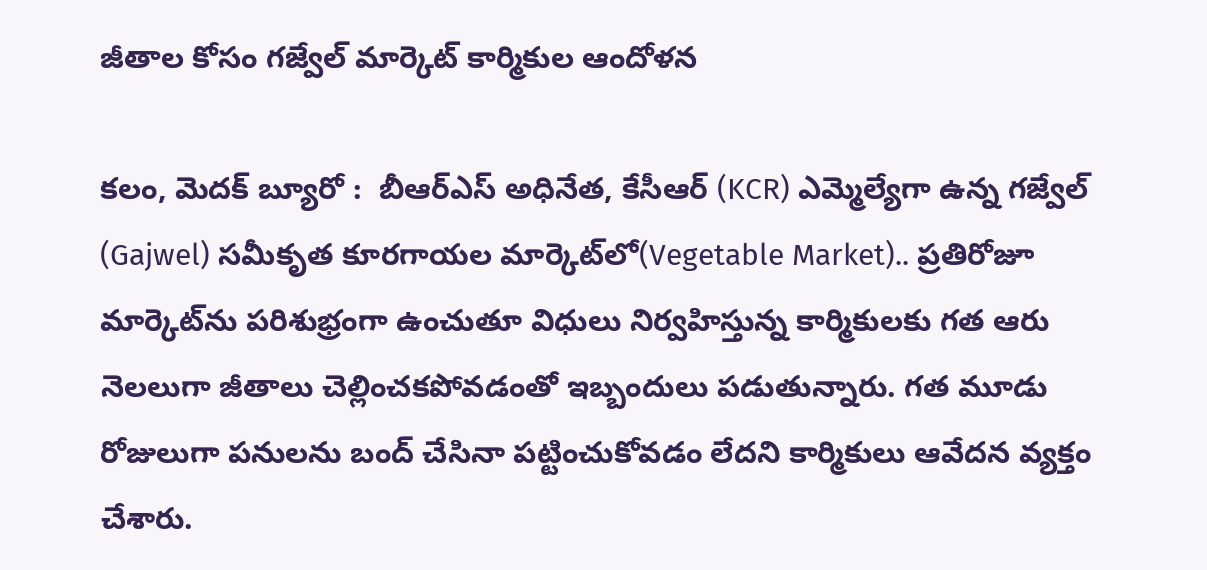జీతాల కోసం గజ్వేల్ మార్కెట్ కార్మికుల ఆందోళన

కలం, మెదక్ బ్యూరో :  బీఆర్ఎస్ అధినేత, కేసీఆర్ (KCR) ఎమ్మెల్యేగా ఉన్న గజ్వేల్ (Gajwel) సమీకృత కూరగాయల మార్కెట్‌లో(Vegetable Market).. ప్రతిరోజూ మార్కెట్‌ను పరిశుభ్రంగా ఉంచుతూ విధులు నిర్వహిస్తున్న కార్మికులకు గత ఆరు నెలలుగా జీతాలు చెల్లించకపోవడంతో ఇబ్బందులు పడుతున్నారు. గత మూడు రోజులుగా పనులను బంద్ చేసినా పట్టించుకోవడం లేదని కార్మికులు ఆవేదన వ్యక్తం చేశారు.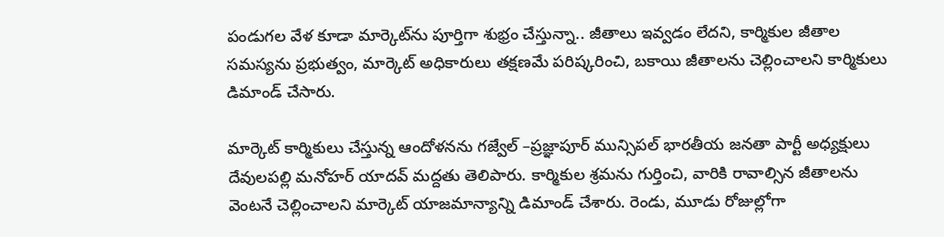పండుగల వేళ కూడా మార్కెట్‌ను పూర్తిగా శుభ్రం చేస్తున్నా.. జీతాలు ఇవ్వడం లేదని, కార్మికుల జీతాల సమస్యను ప్రభుత్వం, మార్కెట్ అధికారులు తక్షణమే పరిష్కరించి, బకాయి జీతాలను చెల్లించాలని కార్మికులు డిమాండ్ చేసారు.

మార్కెట్ కార్మికులు చేస్తున్న ఆందోళనను గజ్వేల్ –ప్రజ్ఞాపూర్ మున్సిపల్ భారతీయ జనతా పార్టీ అధ్యక్షులు దేవులపల్లి మనోహర్ యాదవ్ మద్దతు తెలిపారు. కార్మికుల శ్రమను గుర్తించి, వారికి రావాల్సిన జీతాలను వెంటనే చెల్లించాలని మార్కెట్ యాజమాన్యాన్ని డిమాండ్ చేశారు. రెండు, మూడు రోజుల్లోగా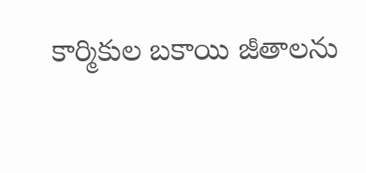కార్మికుల బకాయి జీతాలను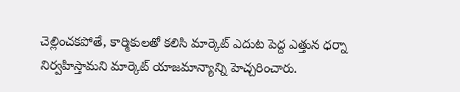చెల్లించకపోతే, కార్మికులతో కలిసి మార్కెట్ ఎదుట పెద్ద ఎత్తున ధర్నా నిర్వహిస్తామని మార్కెట్ యాజమాన్యాన్ని హెచ్చరించారు.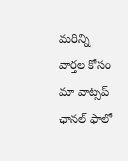మ‌రిన్ని వార్త‌ల కోసం మా వాట్స‌ప్ ఛాన‌ల్ ఫాలో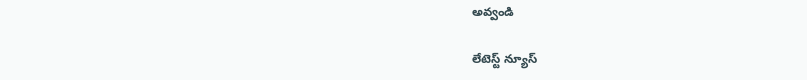అవ్వండి

లేటెస్ట్ న్యూస్‌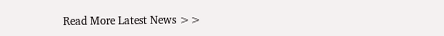Read More Latest News >>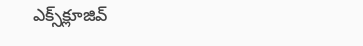ఎక్స్‌క్లూజివ్‌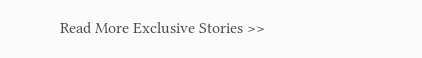Read More Exclusive Stories >>